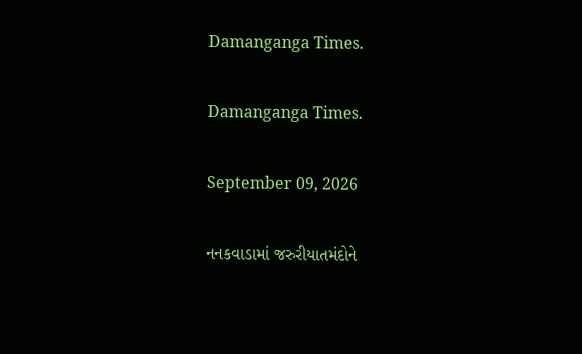Damanganga Times.

Damanganga Times.

September 09, 2026

નનકવાડામાં જરુરીયાતમંદોને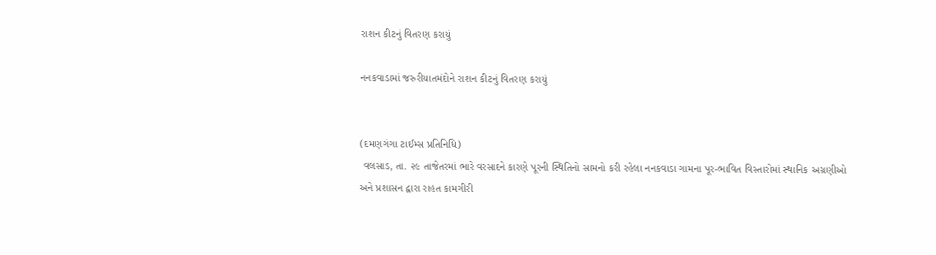રાશન કીટનું વિતરણ કરાયું

નનકવાડામાં જરુરીયાતમંદોને રાશન કીટનું વિતરણ કરાયું


(દમણગંગા ટાઈમ્સ પ્રતિનિધિ)
 વલસાડ, તા. ૨૯ તાજેતરમાં ભારે વરસાદને કારણે પૂરની સ્થિતિનો સામનો કરી રહેલા નનકવાડા ગામના પૂર-ભાવિત વિસ્તારોમાં સ્થાનિક અગ્રણીઓ અને પ્રશાસન દ્વારા રાહત કામગીરી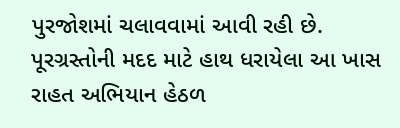પુરજોશમાં ચલાવવામાં આવી રહી છે. પૂરગ્રસ્તોની મદદ માટે હાથ ધરાયેલા આ ખાસ રાહત અભિયાન હેઠળ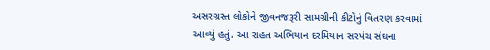અસરગ્રસ્ત લોકોને જીવનજરૂરી સામગ્રીની કીટોનું વિતરણ કરવામાં આવ્યું હતું. આ રાહત અભિયાન દરમિયાન સરપંચ સંઘના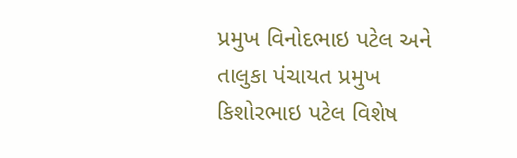પ્રમુખ વિનોદભાઇ પટેલ અને તાલુકા પંચાયત પ્રમુખ કિશોરભાઇ પટેલ વિશેષ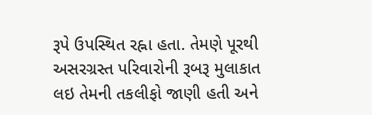રૂપે ઉપસ્થિત રહ્ના હતા. તેમણે પૂરથી અસરગ્રસ્ત પરિવારોની રૂબરૂ મુલાકાત લઇ તેમની તકલીફો જાણી હતી અને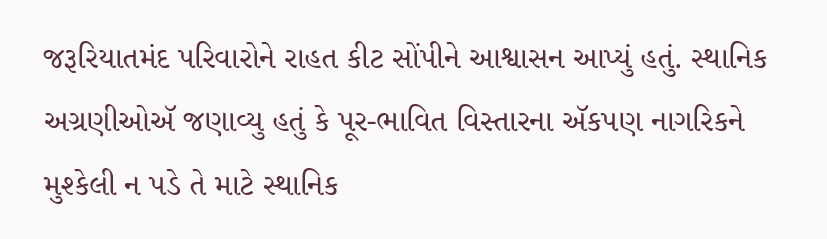જરૂરિયાતમંદ પરિવારોને રાહત કીટ સોંપીને આશ્વાસન આપ્યું હતું. સ્થાનિક અગ્રણીઓઍ જણાવ્યુ હતું કે પૂર-ભાવિત વિસ્તારના ઍકપણ નાગરિકને મુશ્કેલી ન પડે તે માટે સ્થાનિક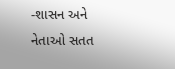-શાસન અને નેતાઓ સતત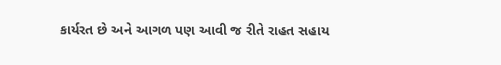કાર્યરત છે અને આગળ પણ આવી જ રીતે રાહત સહાય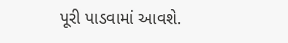પૂરી પાડવામાં આવશે.